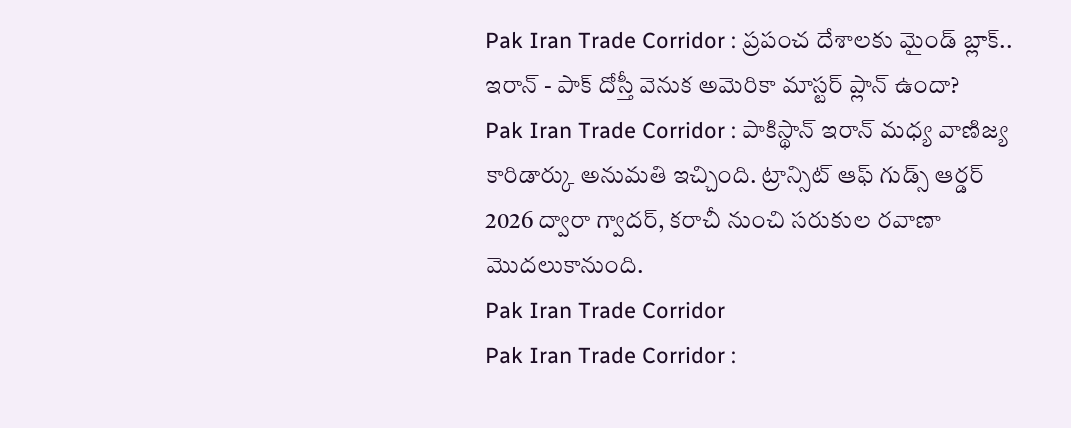Pak Iran Trade Corridor : ప్రపంచ దేశాలకు మైండ్ బ్లాక్.. ఇరాన్ - పాక్ దోస్తీ వెనుక అమెరికా మాస్టర్ ప్లాన్ ఉందా?
Pak Iran Trade Corridor : పాకిస్థాన్ ఇరాన్ మధ్య వాణిజ్య కారిడార్కు అనుమతి ఇచ్చింది. ట్రాన్సిట్ ఆఫ్ గుడ్స్ ఆర్డర్ 2026 ద్వారా గ్వాదర్, కరాచీ నుంచి సరుకుల రవాణా మొదలుకానుంది.
Pak Iran Trade Corridor
Pak Iran Trade Corridor :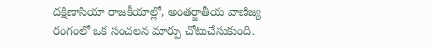దక్షిణాసియా రాజకీయాల్లో, అంతర్జాతీయ వాణిజ్య రంగంలో ఒక సంచలన మార్పు చోటుచేసుకుంది.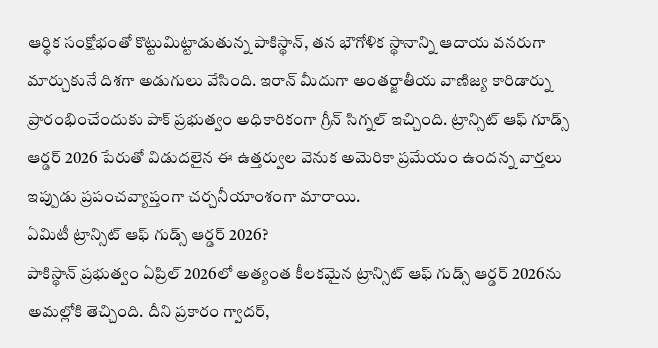ఆర్థిక సంక్షోభంతో కొట్టుమిట్టాడుతున్న పాకిస్థాన్, తన భౌగోళిక స్థానాన్ని ఆదాయ వనరుగా మార్చుకునే దిశగా అడుగులు వేసింది. ఇరాన్ మీదుగా అంతర్జాతీయ వాణిజ్య కారిడార్ను ప్రారంభించేందుకు పాక్ ప్రభుత్వం అధికారికంగా గ్రీన్ సిగ్నల్ ఇచ్చింది. ట్రాన్సిట్ ఆఫ్ గూడ్స్ ఆర్డర్ 2026 పేరుతో విడుదలైన ఈ ఉత్తర్వుల వెనుక అమెరికా ప్రమేయం ఉందన్న వార్తలు ఇప్పుడు ప్రపంచవ్యాప్తంగా చర్చనీయాంశంగా మారాయి.
ఏమిటీ ట్రాన్సిట్ ఆఫ్ గుడ్స్ ఆర్డర్ 2026?
పాకిస్థాన్ ప్రభుత్వం ఏప్రిల్ 2026లో అత్యంత కీలకమైన ట్రాన్సిట్ ఆఫ్ గుడ్స్ ఆర్డర్ 2026ను అమల్లోకి తెచ్చింది. దీని ప్రకారం గ్వాదర్,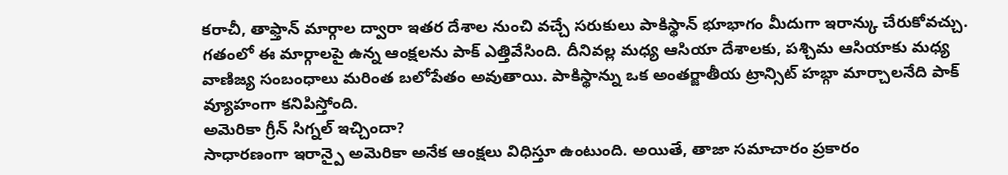కరాచీ, తాఫ్తాన్ మార్గాల ద్వారా ఇతర దేశాల నుంచి వచ్చే సరుకులు పాకిస్థాన్ భూభాగం మీదుగా ఇరాన్కు చేరుకోవచ్చు. గతంలో ఈ మార్గాలపై ఉన్న ఆంక్షలను పాక్ ఎత్తివేసింది. దీనివల్ల మధ్య ఆసియా దేశాలకు, పశ్చిమ ఆసియాకు మధ్య వాణిజ్య సంబంధాలు మరింత బలోపేతం అవుతాయి. పాకిస్థాన్ను ఒక అంతర్జాతీయ ట్రాన్సిట్ హబ్గా మార్చాలనేది పాక్ వ్యూహంగా కనిపిస్తోంది.
అమెరికా గ్రీన్ సిగ్నల్ ఇచ్చిందా?
సాధారణంగా ఇరాన్పై అమెరికా అనేక ఆంక్షలు విధిస్తూ ఉంటుంది. అయితే, తాజా సమాచారం ప్రకారం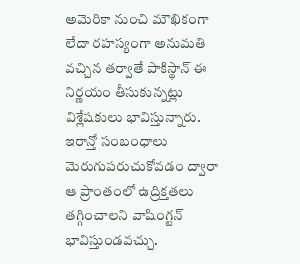అమెరికా నుంచి మౌఖికంగా లేదా రహస్యంగా అనుమతి వచ్చిన తర్వాతే పాకిస్థాన్ ఈ నిర్ణయం తీసుకున్నట్లు విశ్లేషకులు భావిస్తున్నారు. ఇరాన్తో సంబంధాలు మెరుగుపరుచుకోవడం ద్వారా ఆ ప్రాంతంలో ఉద్రిక్తతలు తగ్గించాలని వాషింగ్టన్ భావిస్తుండవచ్చు.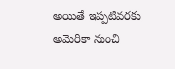అయితే ఇప్పటివరకు అమెరికా నుంచి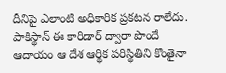దీనిపై ఎలాంటి అధికారిక ప్రకటన రాలేదు. పాకిస్థాన్ ఈ కారిడార్ ద్వారా పొందే ఆదాయం ఆ దేశ ఆర్థిక పరిస్థితిని కొంతైనా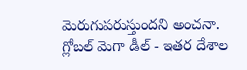మెరుగుపరుస్తుందని అంచనా.
గ్లోబల్ మెగా డీల్ - ఇతర దేశాల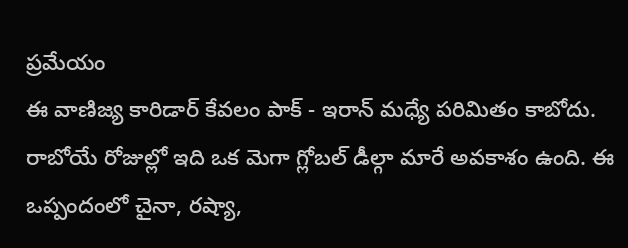ప్రమేయం
ఈ వాణిజ్య కారిడార్ కేవలం పాక్ - ఇరాన్ మధ్యే పరిమితం కాబోదు. రాబోయే రోజుల్లో ఇది ఒక మెగా గ్లోబల్ డీల్గా మారే అవకాశం ఉంది. ఈ ఒప్పందంలో చైనా, రష్యా,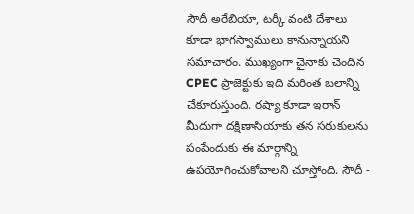సౌదీ అరేబియా, టర్కీ వంటి దేశాలు కూడా భాగస్వాములు కానున్నాయని సమాచారం. ముఖ్యంగా చైనాకు చెందిన CPEC ప్రాజెక్టుకు ఇది మరింత బలాన్ని చేకూరుస్తుంది. రష్యా కూడా ఇరాన్ మీదుగా దక్షిణాసియాకు తన సరుకులను పంపేందుకు ఈ మార్గాన్ని ఉపయోగించుకోవాలని చూస్తోంది. సౌదీ -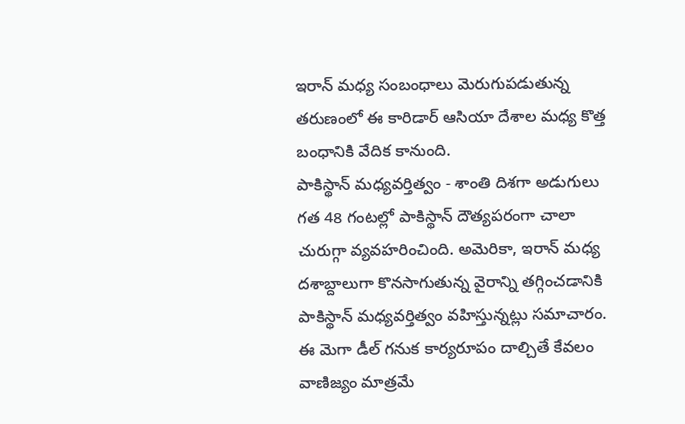ఇరాన్ మధ్య సంబంధాలు మెరుగుపడుతున్న తరుణంలో ఈ కారిడార్ ఆసియా దేశాల మధ్య కొత్త బంధానికి వేదిక కానుంది.
పాకిస్థాన్ మధ్యవర్తిత్వం - శాంతి దిశగా అడుగులు
గత 48 గంటల్లో పాకిస్థాన్ దౌత్యపరంగా చాలా చురుగ్గా వ్యవహరించింది. అమెరికా, ఇరాన్ మధ్య దశాబ్దాలుగా కొనసాగుతున్న వైరాన్ని తగ్గించడానికి పాకిస్థాన్ మధ్యవర్తిత్వం వహిస్తున్నట్లు సమాచారం. ఈ మెగా డీల్ గనుక కార్యరూపం దాల్చితే కేవలం వాణిజ్యం మాత్రమే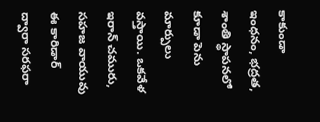కాకుండా ఇంధనం, భద్రత, శాంతి స్థాపనలో కూడా పెను మార్పులు వస్తాయి. ఒకవేళ ఇరాన్ చమురు, సహజ వాయువు ఈ కారిడార్ ద్వారా సరఫరా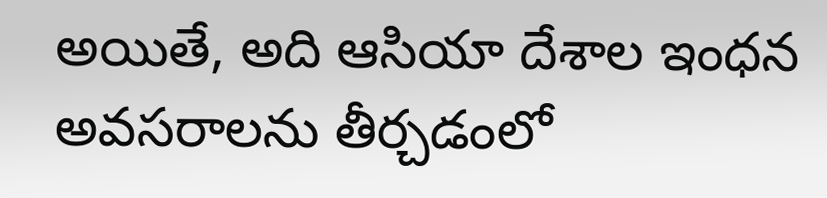అయితే, అది ఆసియా దేశాల ఇంధన అవసరాలను తీర్చడంలో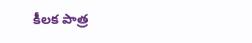కీలక పాత్ర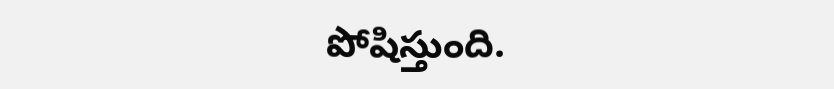పోషిస్తుంది.